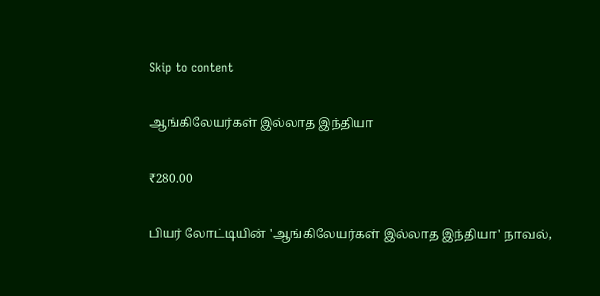Skip to content

ஆங்கிலேயர்கள் இல்லாத இந்தியா

₹280.00

பியர் லோட்டியின் 'ஆங்கிலேயர்கள் இல்லாத இந்தியா' நாவல்,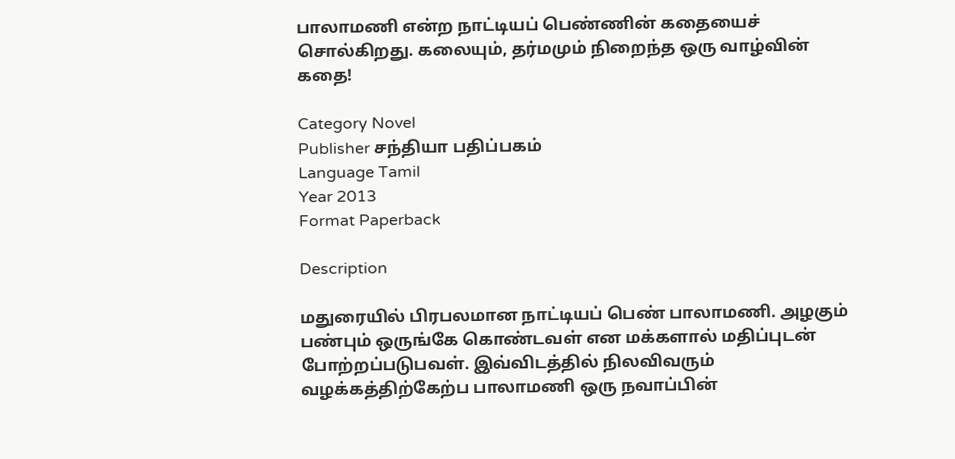பாலாமணி என்ற நாட்டியப் பெண்ணின் கதையைச் சொல்கிறது. கலையும், தர்மமும் நிறைந்த ஒரு வாழ்வின் கதை!

Category Novel
Publisher சந்தியா பதிப்பகம்
Language Tamil
Year 2013
Format Paperback

Description

மதுரையில் பிரபலமான நாட்டியப் பெண் பாலாமணி. அழகும் பண்பும் ஒருங்கே கொண்டவள் என மக்களால் மதிப்புடன் போற்றப்படுபவள். இவ்விடத்தில் நிலவிவரும் வழக்கத்திற்கேற்ப பாலாமணி ஒரு நவாப்பின்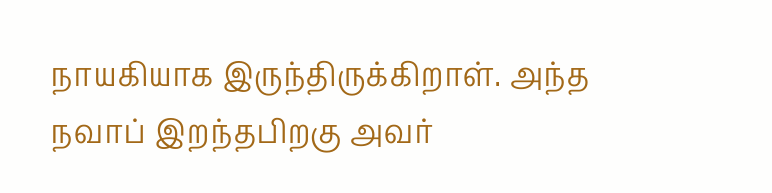நாயகியாக இருந்திருக்கிறாள். அந்த நவாப் இறந்தபிறகு அவர்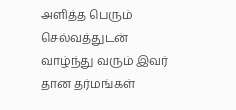அளித்த பெரும் செல்வத்துடன் வாழ்ந்து வரும் இவர் தான தர்மங்கள்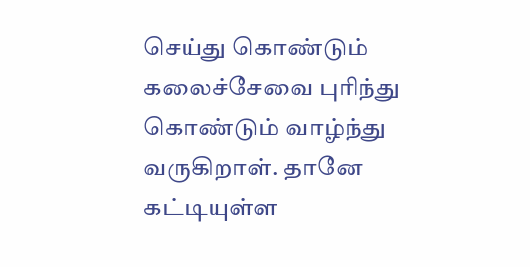செய்து கொண்டும் கலைச்சேவை புரிந்து கொண்டும் வாழ்ந்து வருகிறாள். தானே கட்டியுள்ள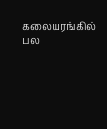கலையரங்கில் பல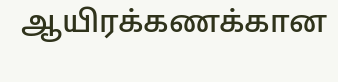ஆயிரக்கணக்கான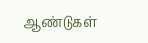ஆண்டுகள்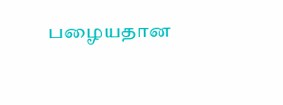பழையதான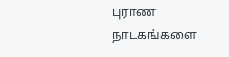புராண நாடகங்களை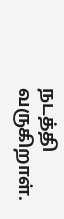நடத்தி வருகிறாள்.